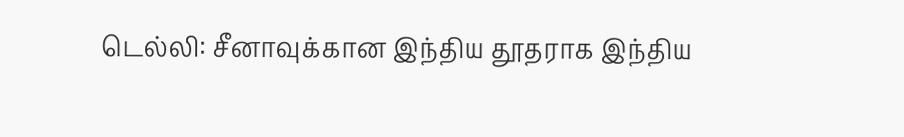டெல்லி: சீனாவுக்கான இந்திய தூதராக இந்திய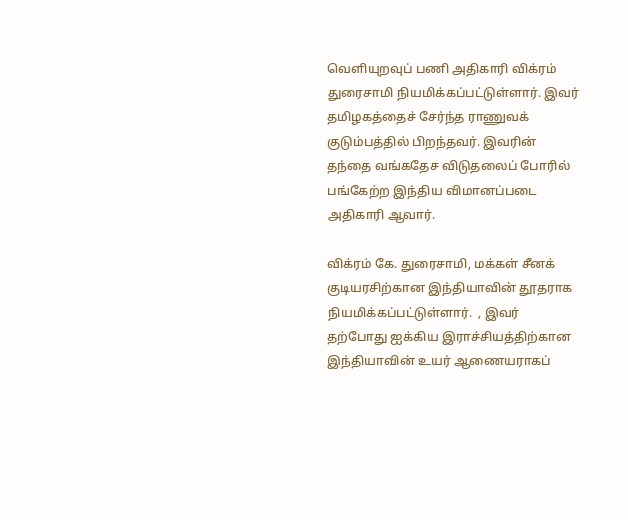வெளியுறவுப் பணி அதிகாரி விக்ரம் துரைசாமி நியமிக்கப்பட்டுள்ளார். இவர் தமிழகத்தைச் சேர்ந்த ராணுவக் குடும்பத்தில் பிறந்தவர். இவரின் தந்தை வங்கதேச விடுதலைப் போரில் பங்கேற்ற இந்திய விமானப்படை அதிகாரி ஆவார்.

விக்ரம் கே. துரைசாமி, மக்கள் சீனக் குடியரசிற்கான இந்தியாவின் தூதராக நியமிக்கப்பட்டுள்ளார்.  , இவர் தற்போது ஐக்கிய இராச்சியத்திற்கான இந்தியாவின் உயர் ஆணையராகப்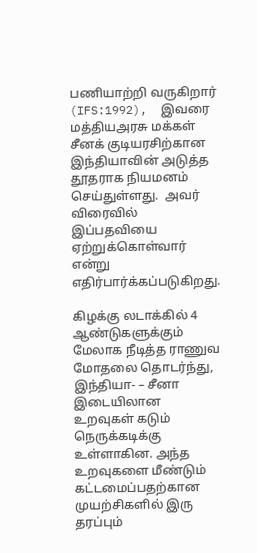பணியாற்றி வருகிறார்  (IFS:1992),  இவரை மத்தியஅரசு மக்கள் சீனக் குடியரசிற்கான இந்தியாவின் அடுத்த தூதராக நியமனம் செய்துள்ளது.  அவர் விரைவில் இப்பதவியை ஏற்றுக்கொள்வார் என்று எதிர்பார்க்கப்படுகிறது.

கிழக்கு லடாக்கில் 4 ஆண்டுகளுக்கும் மேலாக நீடித்த ராணுவ மோதலை தொடர்ந்து, இந்தியா- – சீனா இடையிலான உறவுகள் கடும் நெருக்கடிக்கு உள்ளாகின. அந்த உறவுகளை மீண்டும் கட்டமைப்பதற்கான முயற்சிகளில் இரு தரப்பும்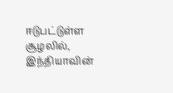ஈடுபட்டுள்ள சூழலில், இந்தியாவின்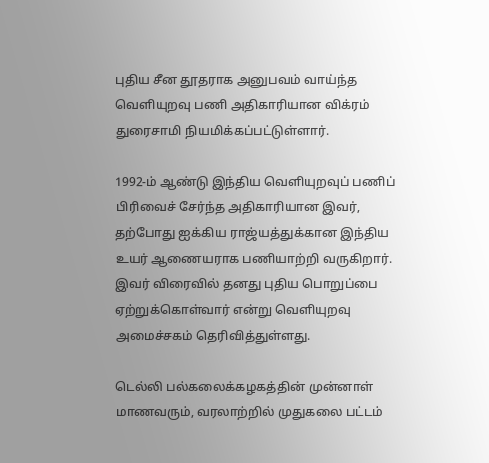புதிய சீன தூதராக அனுபவம் வாய்ந்த வெளியுறவு பணி அதிகாரியான விக்ரம் துரைசாமி நியமிக்கப்பட்டுள்ளார்.

1992-ம் ஆண்டு இந்திய வெளியுறவுப் பணிப் பிரிவைச் சேர்ந்த அதிகாரியான இவர், தற்போது ஐக்கிய ராஜ்யத்துக்கான இந்திய உயர் ஆணையராக பணியாற்றி வருகிறார். இவர் விரைவில் தனது புதிய பொறுப்பை ஏற்றுக்கொள்வார் என்று வெளியுறவு அமைச்சகம் தெரிவித்துள்ளது.

டெல்லி பல்கலைக்கழகத்தின் முன்னாள் மாணவரும், வரலாற்றில் முதுகலை பட்டம்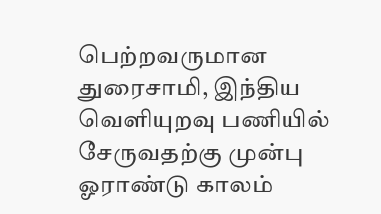பெற்றவருமான துரைசாமி, இந்திய வெளியுறவு பணியில் சேருவதற்கு முன்பு ஓராண்டு காலம்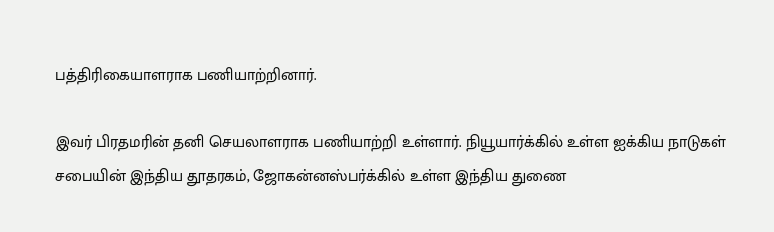பத்திரிகையாளராக பணியாற்றினார்.

இவர் பிரதமரின் தனி செயலாளராக பணியாற்றி உள்ளார். நியூயார்க்கில் உள்ள ஐக்கிய நாடுகள் சபையின் இந்திய தூதரகம், ஜோகன்னஸ்பர்க்கில் உள்ள இந்திய துணை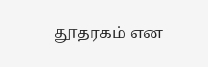தூதரகம் என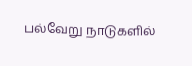பல்வேறு நாடுகளில்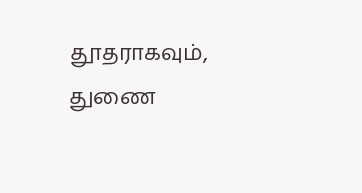தூதராகவும், துணை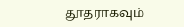தூதராகவும்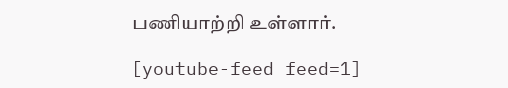பணியாற்றி உள்ளார்.

[youtube-feed feed=1]